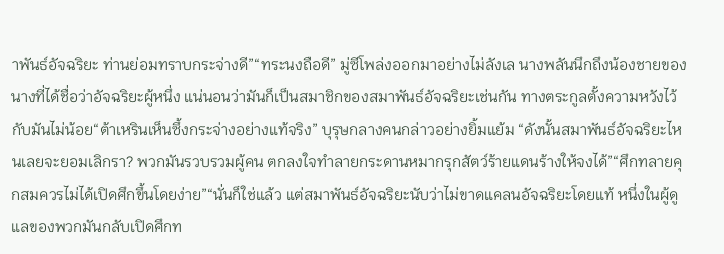าพันธ์อัจฉริยะ ท่านย่อมทราบกระจ่างดี”“ทระนงถือดี” มู่ซีโพล่งออกมาอย่างไม่ลังเล นางพลันนึกถึงน้องชายของนางที่ได้ชื่อว่าอัจฉริยะผู้หนึ่ง แน่นอนว่ามันก็เป็นสมาชิกของสมาพันธ์อัจฉริยะเช่นกัน ทางตระกูลตั้งความหวังไว้กับมันไม่น้อย“ต้าเหรินเห็นซึ้งกระจ่างอย่างแท้จริง” บุรุษกลางคนกล่าวอย่างยิ้มแย้ม “ดังนั้นสมาพันธ์อัจฉริยะไหนเลยจะยอมเลิกรา? พวกมันรวบรวมผู้คน ตกลงใจทำลายกระดานหมากรุกสัตว์ร้ายแดนร้างให้จงได้”“ศึกทลายคุกสมควรไม่ได้เปิดศึกขึ้นโดยง่าย”“นั่นก็ใช่แล้ว แต่สมาพันธ์อัจฉริยะนับว่าไม่ขาดแคลนอัจฉริยะโดยแท้ หนึ่งในผู้ดูแลของพวกมันกลับเปิดศึกท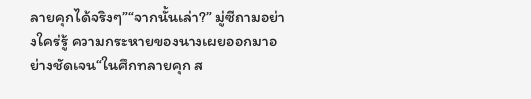ลายคุกได้จริงๆ”“จากนั้นเล่า?” มู่ซีถามอย่างใคร่รู้ ความกระหายของนางเผยออกมาอย่างชัดเจน“ในศึกทลายคุก ส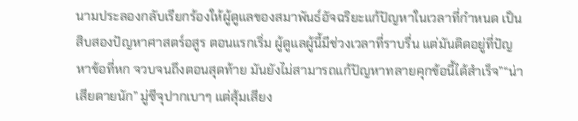นามประลองกลับเรียกร้องให้ผู้ดูแลของสมาพันธ์อัจฉริยะแก้ปัญหาในเวลาที่กำหนด เป็นสิบสองปัญหาศาสตร์อสูร ตอนแรกเริ่ม ผู้ดูแลผู้นี้มีช่วงเวลาที่ราบรื่น แต่มันติดอยู่ที่ปัญหาข้อที่หก จวบจนถึงตอนสุดท้าย มันยังไม่สามารถแก้ปัญหาทลายคุกข้อนี้ได้สำเร็จ”“น่าเสียดายนัก” มู่ซีจุปากเบาๆ แต่สุ้มเสียง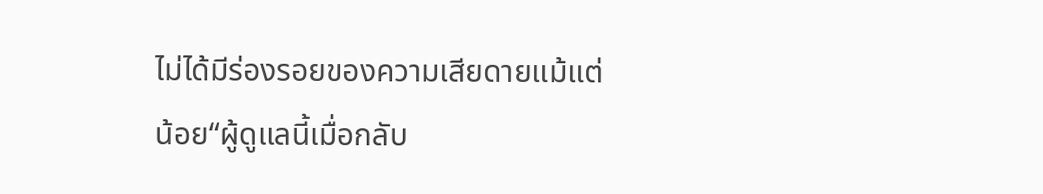ไม่ได้มีร่องรอยของความเสียดายแม้แต่น้อย“ผู้ดูแลนี้เมื่อกลับ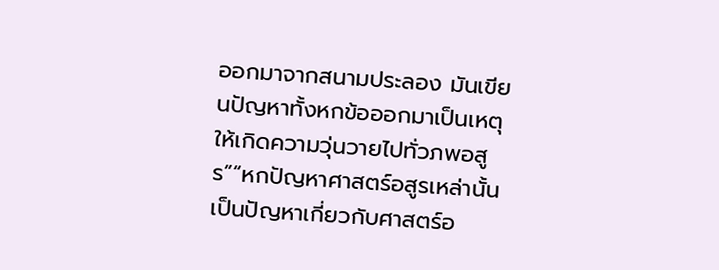ออกมาจากสนามประลอง มันเขียนปัญหาทั้งหกข้อออกมาเป็นเหตุให้เกิดความวุ่นวายไปทั่วภพอสูร”“หกปัญหาศาสตร์อสูรเหล่านั้น เป็นปัญหาเกี่ยวกับศาสตร์อ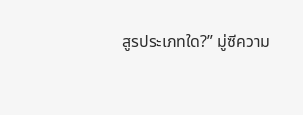สูรประเภทใด?” มู่ซีความ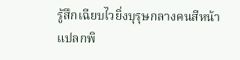รู้สึกเฉียบไวยิ่งบุรุษกลางคนสีหน้าแปลกพิ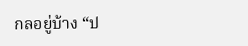กลอยู่บ้าง “ป